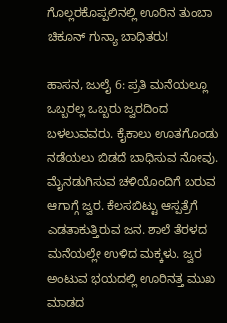ಗೊಲ್ಲರಕೊಪ್ಪಲಿನಲ್ಲಿ ಊರಿನ ತುಂಬಾ ಚಿಕೂನ್ ಗುನ್ಯಾ ಬಾಧಿತರು!

ಹಾಸನ, ಜುಲೈ 6: ಪ್ರತಿ ಮನೆಯಲ್ಲೂ ಒಬ್ಬರಲ್ಲ ಒಬ್ಬರು ಜ್ವರದಿಂದ ಬಳಲುವವರು. ಕೈಕಾಲು ಊತಗೊಂಡು ನಡೆಯಲು ಬಿಡದೆ ಬಾಧಿಸುವ ನೋವು. ಮೈನಡುಗಿಸುವ ಚಳಿಯೊಂದಿಗೆ ಬರುವ ಆಗಾಗ್ಗೆ ಜ್ವರ. ಕೆಲಸಬಿಟ್ಟು ಆಸ್ಪತ್ರೆಗೆ ಎಡತಾಕುತ್ತಿರುವ ಜನ. ಶಾಲೆ ತೆರಳದ ಮನೆಯಲ್ಲೇ ಉಳಿದ ಮಕ್ಕಳು. ಜ್ವರ ಅಂಟುವ ಭಯದಲ್ಲಿ ಊರಿನತ್ತ ಮುಖ ಮಾಡದ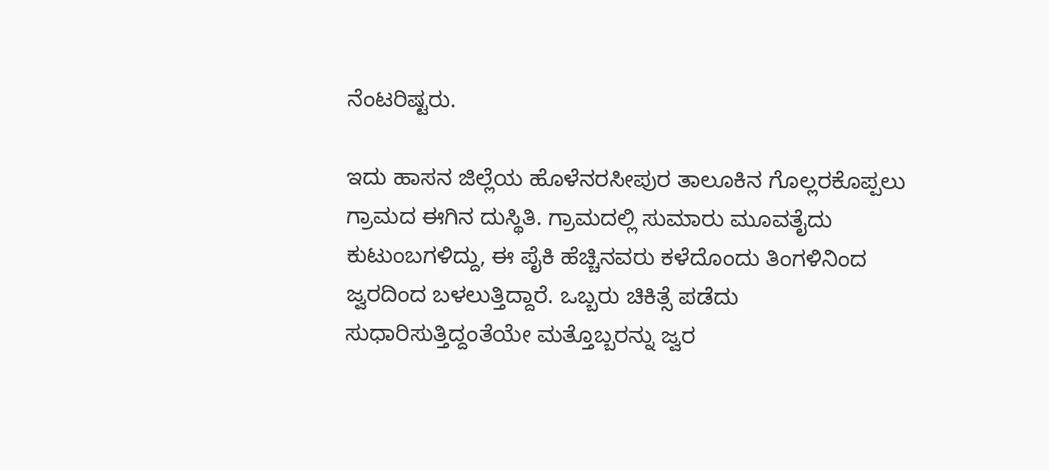ನೆಂಟರಿಷ್ಟರು.

ಇದು ಹಾಸನ ಜಿಲ್ಲೆಯ ಹೊಳೆನರಸೀಪುರ ತಾಲೂಕಿನ ಗೊಲ್ಲರಕೊಪ್ಪಲು ಗ್ರಾಮದ ಈಗಿನ ದುಸ್ಥಿತಿ. ಗ್ರಾಮದಲ್ಲಿ ಸುಮಾರು ಮೂವತೈದು ಕುಟುಂಬಗಳಿದ್ದು, ಈ ಪೈಕಿ ಹೆಚ್ಚಿನವರು ಕಳೆದೊಂದು ತಿಂಗಳಿನಿಂದ ಜ್ವರದಿಂದ ಬಳಲುತ್ತಿದ್ದಾರೆ. ಒಬ್ಬರು ಚಿಕಿತ್ಸೆ ಪಡೆದು ಸುಧಾರಿಸುತ್ತಿದ್ದಂತೆಯೇ ಮತ್ತೊಬ್ಬರನ್ನು ಜ್ವರ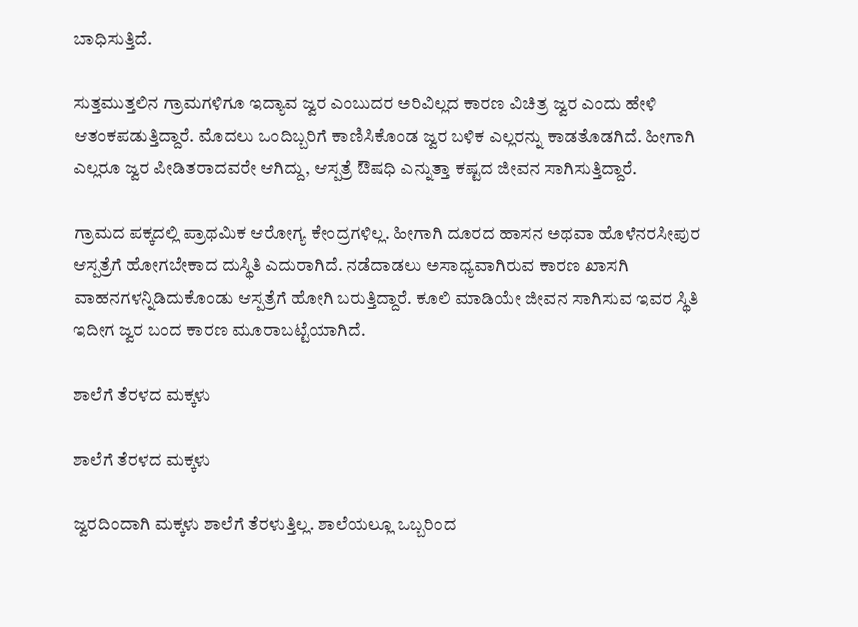ಬಾಧಿಸುತ್ತಿದೆ.

ಸುತ್ತಮುತ್ತಲಿನ ಗ್ರಾಮಗಳಿಗೂ ಇದ್ಯಾವ ಜ್ವರ ಎಂಬುದರ ಅರಿವಿಲ್ಲದ ಕಾರಣ ವಿಚಿತ್ರ ಜ್ವರ ಎಂದು ಹೇಳಿ ಆತಂಕಪಡುತ್ತಿದ್ದಾರೆ. ಮೊದಲು ಒಂದಿಬ್ಬರಿಗೆ ಕಾಣಿಸಿಕೊಂಡ ಜ್ವರ ಬಳಿಕ ಎಲ್ಲರನ್ನು ಕಾಡತೊಡಗಿದೆ. ಹೀಗಾಗಿ ಎಲ್ಲರೂ ಜ್ವರ ಪೀಡಿತರಾದವರೇ ಆಗಿದ್ದು, ಆಸ್ಪತ್ರೆ ಔಷಧಿ ಎನ್ನುತ್ತಾ ಕಷ್ಟದ ಜೀವನ ಸಾಗಿಸುತ್ತಿದ್ದಾರೆ.

ಗ್ರಾಮದ ಪಕ್ಕದಲ್ಲಿ ಪ್ರಾಥಮಿಕ ಆರೋಗ್ಯ ಕೇಂದ್ರಗಳಿಲ್ಲ. ಹೀಗಾಗಿ ದೂರದ ಹಾಸನ ಅಥವಾ ಹೊಳೆನರಸೀಪುರ ಆಸ್ಪತ್ರೆಗೆ ಹೋಗಬೇಕಾದ ದುಸ್ಥಿತಿ ಎದುರಾಗಿದೆ. ನಡೆದಾಡಲು ಅಸಾಧ್ಯವಾಗಿರುವ ಕಾರಣ ಖಾಸಗಿ ವಾಹನಗಳನ್ನಿಡಿದುಕೊಂಡು ಆಸ್ಪತ್ರೆಗೆ ಹೋಗಿ ಬರುತ್ತಿದ್ದಾರೆ. ಕೂಲಿ ಮಾಡಿಯೇ ಜೀವನ ಸಾಗಿಸುವ ಇವರ ಸ್ಥಿತಿ ಇದೀಗ ಜ್ವರ ಬಂದ ಕಾರಣ ಮೂರಾಬಟ್ಟೆಯಾಗಿದೆ.

ಶಾಲೆಗೆ ತೆರಳದ ಮಕ್ಕಳು

ಶಾಲೆಗೆ ತೆರಳದ ಮಕ್ಕಳು

ಜ್ವರದಿಂದಾಗಿ ಮಕ್ಕಳು ಶಾಲೆಗೆ ತೆರಳುತ್ತಿಲ್ಲ. ಶಾಲೆಯಲ್ಲೂ ಒಬ್ಬರಿಂದ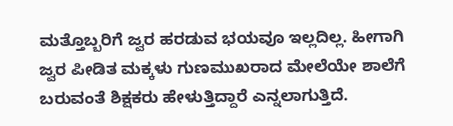ಮತ್ತೊಬ್ಬರಿಗೆ ಜ್ವರ ಹರಡುವ ಭಯವೂ ಇಲ್ಲದಿಲ್ಲ. ಹೀಗಾಗಿ ಜ್ವರ ಪೀಡಿತ ಮಕ್ಕಳು ಗುಣಮುಖರಾದ ಮೇಲೆಯೇ ಶಾಲೆಗೆ ಬರುವಂತೆ ಶಿಕ್ಷಕರು ಹೇಳುತ್ತಿದ್ದಾರೆ ಎನ್ನಲಾಗುತ್ತಿದೆ.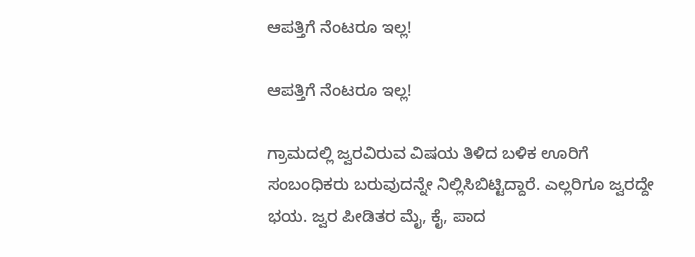ಆಪತ್ತಿಗೆ ನೆಂಟರೂ ಇಲ್ಲ!

ಆಪತ್ತಿಗೆ ನೆಂಟರೂ ಇಲ್ಲ!

ಗ್ರಾಮದಲ್ಲಿ ಜ್ವರವಿರುವ ವಿಷಯ ತಿಳಿದ ಬಳಿಕ ಊರಿಗೆ ಸಂಬಂಧಿಕರು ಬರುವುದನ್ನೇ ನಿಲ್ಲಿಸಿಬಿಟ್ಟಿದ್ದಾರೆ. ಎಲ್ಲರಿಗೂ ಜ್ವರದ್ದೇ ಭಯ. ಜ್ವರ ಪೀಡಿತರ ಮೈ, ಕೈ, ಪಾದ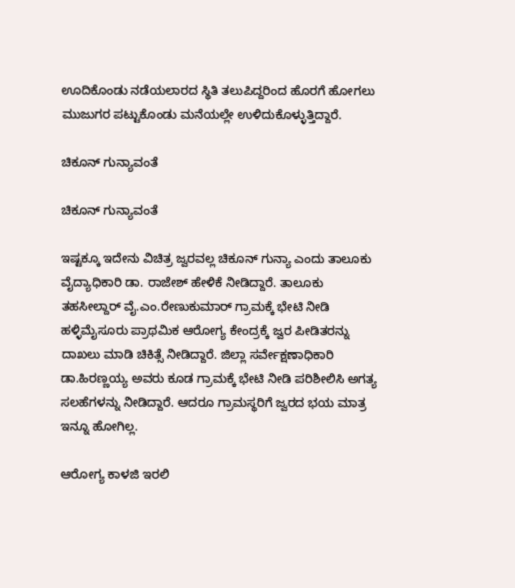ಊದಿಕೊಂಡು ನಡೆಯಲಾರದ ಸ್ಥಿತಿ ತಲುಪಿದ್ದರಿಂದ ಹೊರಗೆ ಹೋಗಲು ಮುಜುಗರ ಪಟ್ಟುಕೊಂಡು ಮನೆಯಲ್ಲೇ ಉಳಿದುಕೊಳ್ಳುತ್ತಿದ್ದಾರೆ.

ಚಿಕೂನ್ ಗುನ್ಯಾವಂತೆ

ಚಿಕೂನ್ ಗುನ್ಯಾವಂತೆ

ಇಷ್ಟಕ್ಕೂ ಇದೇನು ವಿಚಿತ್ರ ಜ್ವರವಲ್ಲ ಚಿಕೂನ್ ಗುನ್ಯಾ ಎಂದು ತಾಲೂಕು ವೈದ್ಯಾಧಿಕಾರಿ ಡಾ. ರಾಜೇಶ್ ಹೇಳಿಕೆ ನೀಡಿದ್ದಾರೆ. ತಾಲೂಕು ತಹಸೀಲ್ದಾರ್ ವೈ.ಎಂ.ರೇಣುಕುಮಾರ್ ಗ್ರಾಮಕ್ಕೆ ಭೇಟಿ ನೀಡಿ ಹಳ್ಳಿಮೈಸೂರು ಪ್ರಾಥಮಿಕ ಆರೋಗ್ಯ ಕೇಂದ್ರಕ್ಕೆ ಜ್ವರ ಪೀಡಿತರನ್ನು ದಾಖಲು ಮಾಡಿ ಚಿಕಿತ್ಸೆ ನೀಡಿದ್ದಾರೆ. ಜಿಲ್ಲಾ ಸರ್ವೇಕ್ಷಣಾಧಿಕಾರಿ ಡಾ.ಹಿರಣ್ಣಯ್ಯ ಅವರು ಕೂಡ ಗ್ರಾಮಕ್ಕೆ ಭೇಟಿ ನೀಡಿ ಪರಿಶೀಲಿಸಿ ಅಗತ್ಯ ಸಲಹೆಗಳನ್ನು ನೀಡಿದ್ದಾರೆ. ಆದರೂ ಗ್ರಾಮಸ್ಥರಿಗೆ ಜ್ವರದ ಭಯ ಮಾತ್ರ ಇನ್ನೂ ಹೋಗಿಲ್ಲ.

ಆರೋಗ್ಯ ಕಾಳಜಿ ಇರಲಿ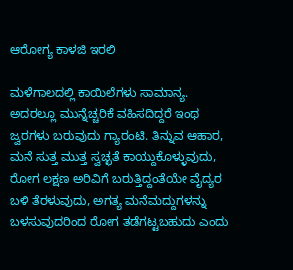ಆರೋಗ್ಯ ಕಾಳಜಿ ಇರಲಿ

ಮಳೆಗಾಲದಲ್ಲಿ ಕಾಯಿಲೆಗಳು ಸಾಮಾನ್ಯ. ಅದರಲ್ಲೂ ಮುನ್ನೆಚ್ಚರಿಕೆ ವಹಿಸದಿದ್ದರೆ ಇಂಥ ಜ್ವರಗಳು ಬರುವುದು ಗ್ಯಾರಂಟಿ. ತಿನ್ನುವ ಆಹಾರ, ಮನೆ ಸುತ್ತ ಮುತ್ತ ಸ್ವಚ್ಛತೆ ಕಾಯ್ದುಕೊಳ್ಳುವುದು, ರೋಗ ಲಕ್ಷಣ ಅರಿವಿಗೆ ಬರುತ್ತಿದ್ದಂತೆಯೇ ವೈದ್ಯರ ಬಳಿ ತೆರಳುವುದು, ಅಗತ್ಯ ಮನೆಮದ್ದುಗಳನ್ನು ಬಳಸುವುದರಿಂದ ರೋಗ ತಡೆಗಟ್ಟಬಹುದು ಎಂದು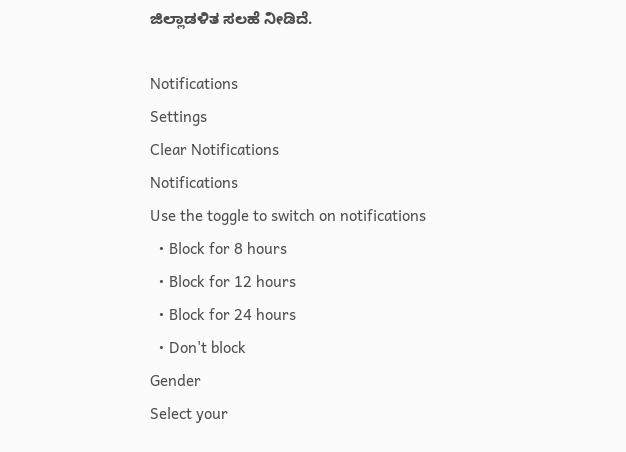ಜಿಲ್ಲಾಡಳಿತ ಸಲಹೆ ನೀಡಿದೆ.

Notifications
Settings
Clear Notifications
Notifications
Use the toggle to switch on notifications
  • Block for 8 hours
  • Block for 12 hours
  • Block for 24 hours
  • Don't block
Gender
Select your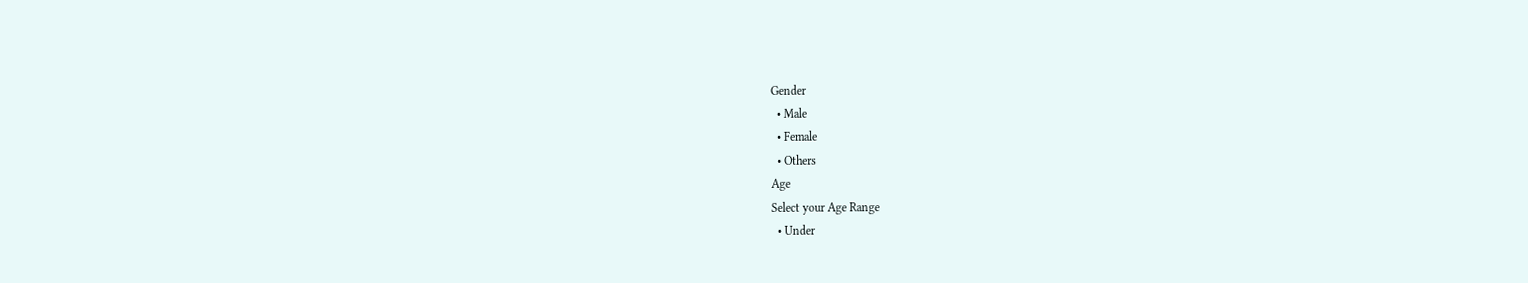Gender
  • Male
  • Female
  • Others
Age
Select your Age Range
  • Under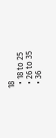18
  • 18 to 25
  • 26 to 35
  • 36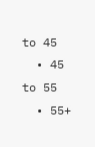to 45
  • 45 to 55
  • 55+